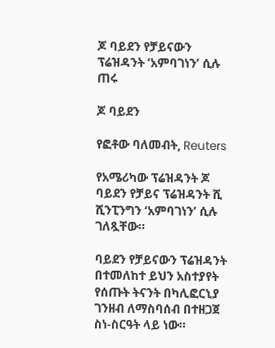ጆ ባይደን የቻይናውን ፕሬዝዳንት ‘አምባገነን’ ሲሉ ጠሩ

ጆ ባይደን

የፎቶው ባለመብት, Reuters

የአሜሪካው ፕሬዝዳንት ጆ ባይደን የቻይና ፕሬዝዳንት ሺ ሺንፒንግን ‘አምባገነን’ ሲሉ ገለጿቸው።

ባይደን የቻይናውን ፕሬዝዳንት በተመለከተ ይህን አስተያየት የሰጡት ትናንት በካሊፎርኒያ ገንዘብ ለማስባሰብ በተዘጋጀ ስነ-ስርዓት ላይ ነው።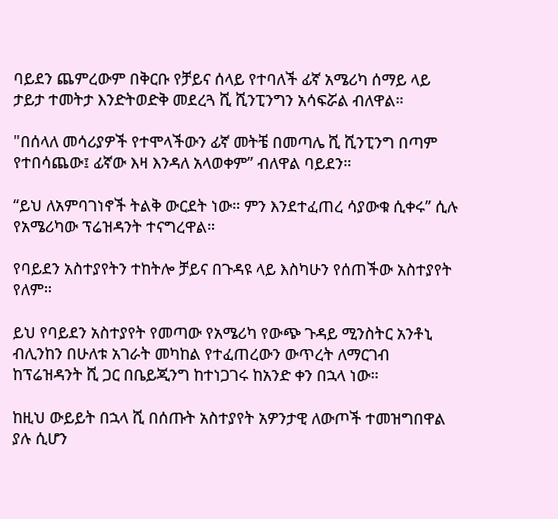ባይደን ጨምረውም በቅርቡ የቻይና ሰላይ የተባለች ፊኛ አሜሪካ ሰማይ ላይ ታይታ ተመትታ እንድትወድቅ መደረጓ ሺ ሺንፒንግን አሳፍሯል ብለዋል።

"በሰላለ መሳሪያዎች የተሞላችውን ፊኛ መትቼ በመጣሌ ሺ ሺንፒንግ በጣም የተበሳጨው፤ ፊኛው እዛ እንዳለ አላወቀም” ብለዋል ባይደን።

“ይህ ለአምባገነኖች ትልቅ ውርደት ነው። ምን እንደተፈጠረ ሳያውቁ ሲቀሩ” ሲሉ የአሜሪካው ፕሬዝዳንት ተናግረዋል።

የባይደን አስተያየትን ተከትሎ ቻይና በጉዳዩ ላይ እስካሁን የሰጠችው አስተያየት የለም።

ይህ የባይደን አስተያየት የመጣው የአሜሪካ የውጭ ጉዳይ ሚንስትር አንቶኒ ብሊንከን በሁለቱ አገራት መካከል የተፈጠረውን ውጥረት ለማርገብ ከፕሬዝዳንት ሺ ጋር በቤይጂንግ ከተነጋገሩ ከአንድ ቀን በኋላ ነው።

ከዚህ ውይይት በኋላ ሺ በሰጡት አስተያየት አዎንታዊ ለውጦች ተመዝግበዋል ያሉ ሲሆን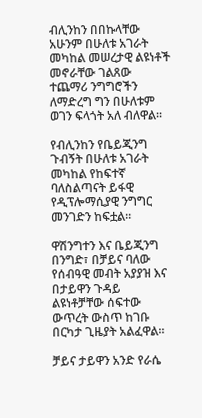ብሊንከን በበኩላቸው አሁንም በሁለቱ አገራት መካከል መሠረታዊ ልዩነቶች መኖራቸው ገልጸው ተጨማሪ ንግግሮችን ለማድረግ ግን በሁለቱም ወገን ፍላጎት አለ ብለዋል።

የብሊንከን የቤይጂንግ ጉብኝት በሁለቱ አገራት መካከል የከፍተኛ ባለስልጣናት ይፋዊ የዲፕሎማሲያዊ ንግግር መንገድን ከፍቷል።

ዋሽንግተን እና ቤይጂንግ በንግድ፣ በቻይና ባለው የሰብዓዊ መብት አያያዝ እና በታይዋን ጉዳይ ልዩነቶቻቸው ሰፍተው ውጥረት ውስጥ ከገቡ በርካታ ጊዜያት አልፈዋል።

ቻይና ታይዋን አንድ የራሴ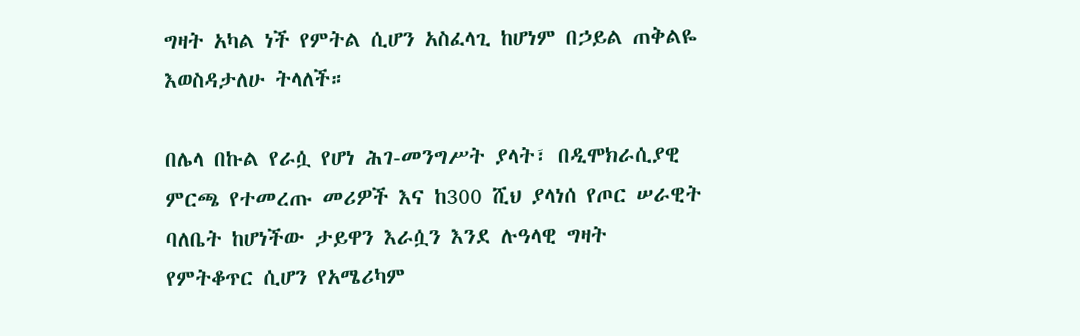ግዛት አካል ነች የምትል ሲሆን አስፈላጊ ከሆነም በኃይል ጠቅልዬ እወስዳታለሁ ትላለች።

በሌላ በኩል የራሷ የሆነ ሕገ-መንግሥት ያላት፣ በዲሞክራሲያዊ ምርጫ የተመረጡ መሪዎች እና ከ300 ሺህ ያላነሰ የጦር ሠራዊት ባለቤት ከሆነችው ታይዋን እራሷን እንደ ሉዓላዊ ግዛት የምትቆጥር ሲሆን የአሜሪካም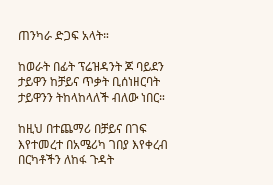ጠንካራ ድጋፍ አላት።

ከወራት በፊት ፕሬዝዳንት ጆ ባይደን ታይዋን ከቻይና ጥቃት ቢሰነዘርባት ታይዋንን ትከላከላለች ብለው ነበር።

ከዚህ በተጨማሪ በቻይና በገፍ እየተመረተ በአሜሪካ ገበያ እየቀረብ በርካቶችን ለከፋ ጉዳት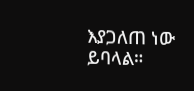እያጋለጠ ነው ይባላል።